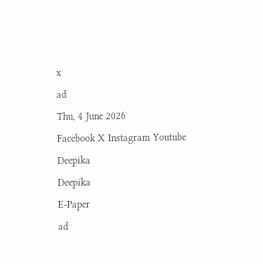x
ad
Thu, 4 June 2026
Facebook X Instagram Youtube
Deepika
Deepika
E-Paper
ad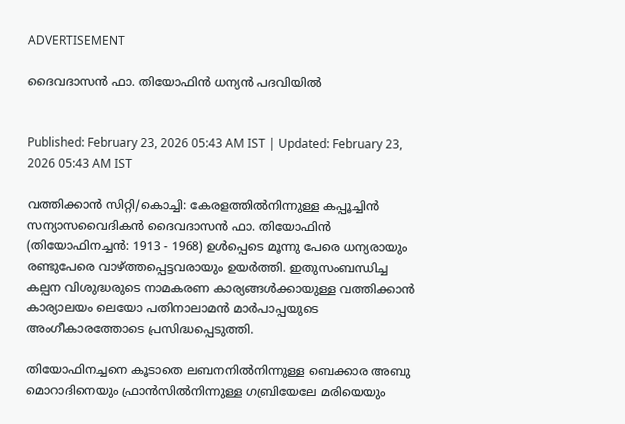ADVERTISEMENT

ദൈവദാസൻ ഫാ. തിയോഫിൻ ധന്യൻ പദവിയിൽ


Published: February 23, 2026 05:43 AM IST | Updated: February 23, 2026 05:43 AM IST

വത്തിക്കാൻ സിറ്റി/കൊച്ചി: കേരളത്തിൽനിന്നുള്ള കപ്പൂച്ചിൻ സന്യാസവൈദികൻ ദൈവദാസൻ ഫാ. തിയോഫിൻ (തിയോഫിനച്ചൻ: 1913 - 1968) ഉൾപ്പെടെ മൂന്നു പേരെ ധന്യരായും രണ്ടുപേരെ വാഴ്ത്തപ്പെട്ടവരായും ഉയർത്തി. ഇതുസംബന്ധിച്ച കല്പന വിശുദ്ധരുടെ നാമകരണ കാര്യങ്ങൾക്കായുള്ള വത്തിക്കാൻ കാര്യാലയം ലെയോ പതിനാലാമൻ മാർപാപ്പയുടെ അംഗീകാരത്തോടെ പ്രസിദ്ധപ്പെടുത്തി.

തിയോഫിനച്ചനെ കൂടാതെ ലബനനിൽനിന്നുള്ള ബെക്കാര അബു മൊറാദിനെയും ഫ്രാൻസിൽനിന്നുള്ള ഗബ്രിയേലേ മരിയെയും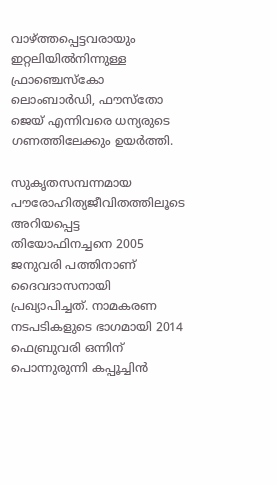വാഴ്ത്തപ്പെട്ടവരായും ഇറ്റലിയിൽനിന്നുള്ള ഫ്രാഞ്ചെസ്‌കോ ലൊംബാർഡി, ഫൗസ്തോ ജെയ് എന്നിവരെ ധന്യരുടെ ഗണത്തിലേക്കും ഉയർത്തി.

സുകൃതസമ്പന്നമായ പൗരോഹിത്യജീവിതത്തിലൂടെ അറിയപ്പെട്ട തിയോഫിനച്ചനെ 2005 ജനുവരി പത്തിനാണ് ദൈവദാസനായി പ്രഖ്യാപിച്ചത്. നാമകരണ നടപടികളുടെ ഭാഗമായി 2014 ഫെബ്രുവരി ഒന്നിന് പൊന്നുരുന്നി കപ്പൂച്ചിൻ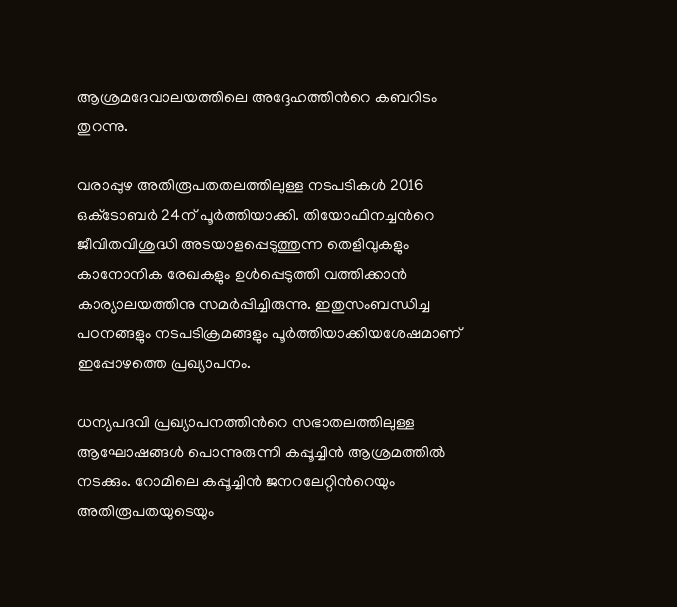ആശ്രമദേവാലയത്തിലെ അദ്ദേഹത്തിന്‍റെ കബറിടം തുറന്നു.

വരാപ്പുഴ അതിരൂപതതലത്തിലുള്ള നടപടികൾ 2016 ഒക്‌ടോബർ 24ന് പൂർത്തിയാക്കി. തിയോഫിനച്ചന്‍റെ ജീവിതവിശുദ്ധി അടയാളപ്പെടുത്തുന്ന തെളിവുകളും കാനോനിക രേഖകളും ഉൾപ്പെടുത്തി വത്തിക്കാൻ കാര്യാലയത്തിനു സമർപ്പിച്ചിരുന്നു. ഇതുസംബന്ധിച്ച പഠനങ്ങളും നടപടിക്രമങ്ങളും പൂർത്തിയാക്കിയശേഷമാണ് ഇപ്പോഴത്തെ പ്രഖ്യാപനം.

ധന്യപദവി പ്രഖ്യാപനത്തിന്‍റെ സഭാതലത്തിലുള്ള ആഘോഷങ്ങൾ‌ പൊന്നുരുന്നി കപ്പൂച്ചിൻ ആശ്രമത്തിൽ നടക്കും. റോമിലെ കപ്പൂച്ചിൻ ജനറലേറ്റിന്‍റെയും അതിരൂപതയുടെയും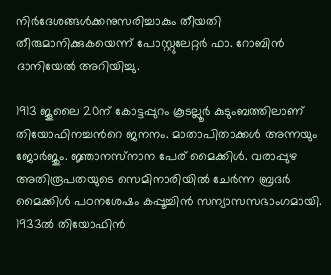നിർദേശങ്ങൾക്കനുസരിച്ചാകും തീയതി തീരുമാനിക്കുകയെന്ന് പോസ്റ്റുലേറ്റർ ഫാ. റോബിൻ ദാനിയേൽ അറിയിച്ചു.

1913 ജൂലൈ 20ന് കോട്ടപ്പുറം കൂടല്ലൂർ കുടുംബത്തിലാണ് തിയോഫിനച്ചന്‍റെ ജനനം. മാതാപിതാക്കൾ അന്നയും ജോര്‍ജും. ജ്ഞാനസ്‌നാന പേര് മൈക്കിള്‍. വരാപ്പുഴ അതിരൂപതയുടെ സെമിനാരിയിൽ ചേർന്ന ബ്രദര്‍ മൈക്കിൾ പഠനശേഷം കപ്പൂച്ചിന്‍ സന്യാസസഭാംഗമായി. 1933ല്‍ തിയോഫിന്‍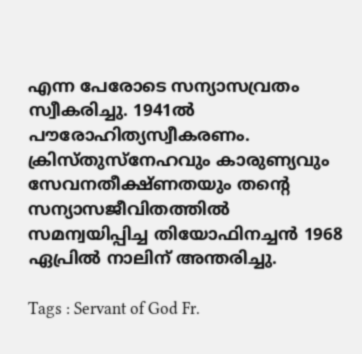എന്ന പേരോടെ സന്യാസവ്രതം സ്വീകരിച്ചു. 1941ല്‍ പൗരോഹിത്യസ്വീകരണം. ക്രിസ്തുസ്നേഹവും കാരുണ്യവും സേവനതീക്ഷ്ണതയും തന്‍റെ സന്യാസജീവിതത്തിൽ സമന്വയിപ്പിച്ച തിയോഫിനച്ചൻ 1968 ഏപ്രില്‍ നാലിന് അന്തരിച്ചു.

Tags : Servant of God Fr.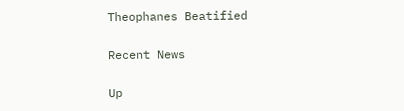Theophanes Beatified

Recent News

Up